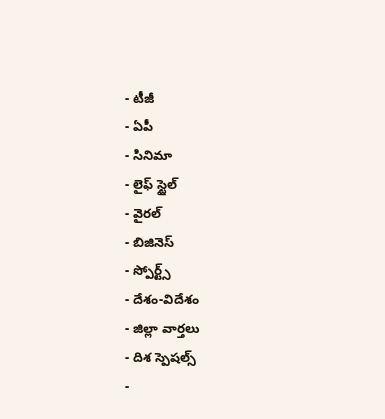- టీజీ
- ఏపీ
- సినిమా
- లైఫ్ స్టైల్
- వైరల్
- బిజినెస్
- స్పోర్ట్స్
- దేశం-విదేశం
- జిల్లా వార్తలు
- దిశ స్పెషల్స్
-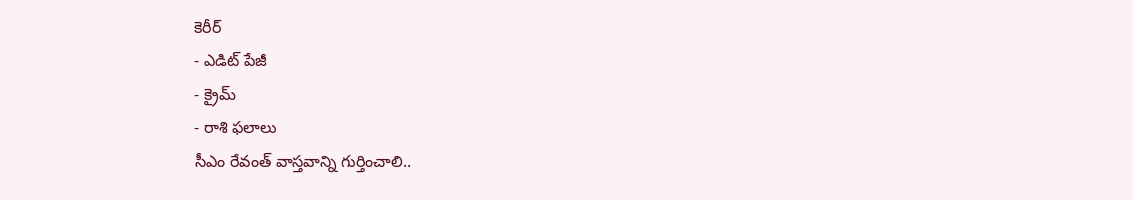కెరీర్
- ఎడిట్ పేజీ
- క్రైమ్
- రాశి ఫలాలు
సీఎం రేవంత్ వాస్తవాన్ని గుర్తించాలి..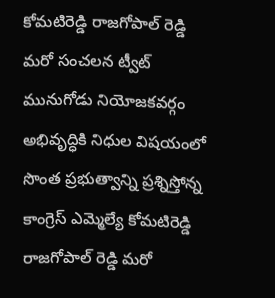కోమటిరెడ్డి రాజగోపాల్ రెడ్డి మరో సంచలన ట్వీట్
మునుగోడు నియోజకవర్గం అభివృద్ధికి నిధుల విషయంలో సొంత ప్రభుత్వాన్ని ప్రశ్నిస్తోన్న కాంగ్రెస్ ఎమ్మెల్యే కోమటిరెడ్డి రాజగోపాల్ రెడ్డి మరో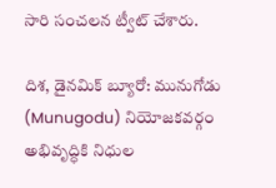సారి సంచలన ట్వీట్ చేశారు.

దిశ, డైనమిక్ బ్యూరో: మునుగోడు (Munugodu) నియోజకవర్గం అభివృద్ధికి నిధుల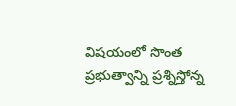విషయంలో సొంత ప్రభుత్వాన్ని ప్రశ్నిస్తోన్న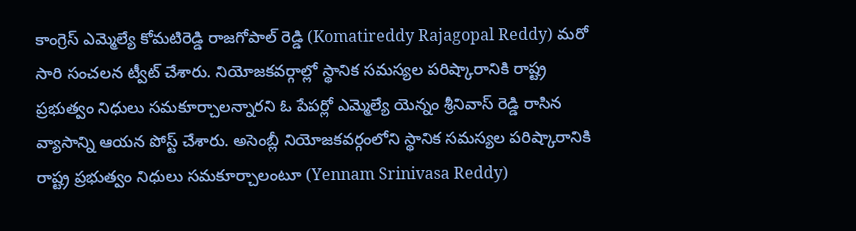కాంగ్రెస్ ఎమ్మెల్యే కోమటిరెడ్డి రాజగోపాల్ రెడ్డి (Komatireddy Rajagopal Reddy) మరో సారి సంచలన ట్వీట్ చేశారు. నియోజకవర్గాల్లో స్థానిక సమస్యల పరిష్కారానికి రాష్ట్ర ప్రభుత్వం నిధులు సమకూర్చాలన్నారని ఓ పేపర్లో ఎమ్మెల్యే యెన్నం శ్రీనివాస్ రెడ్డి రాసిన వ్యాసాన్ని ఆయన పోస్ట్ చేశారు. అసెంబ్లీ నియోజకవర్గంలోని స్థానిక సమస్యల పరిష్కారానికి రాష్ట్ర ప్రభుత్వం నిధులు సమకూర్చాలంటూ (Yennam Srinivasa Reddy)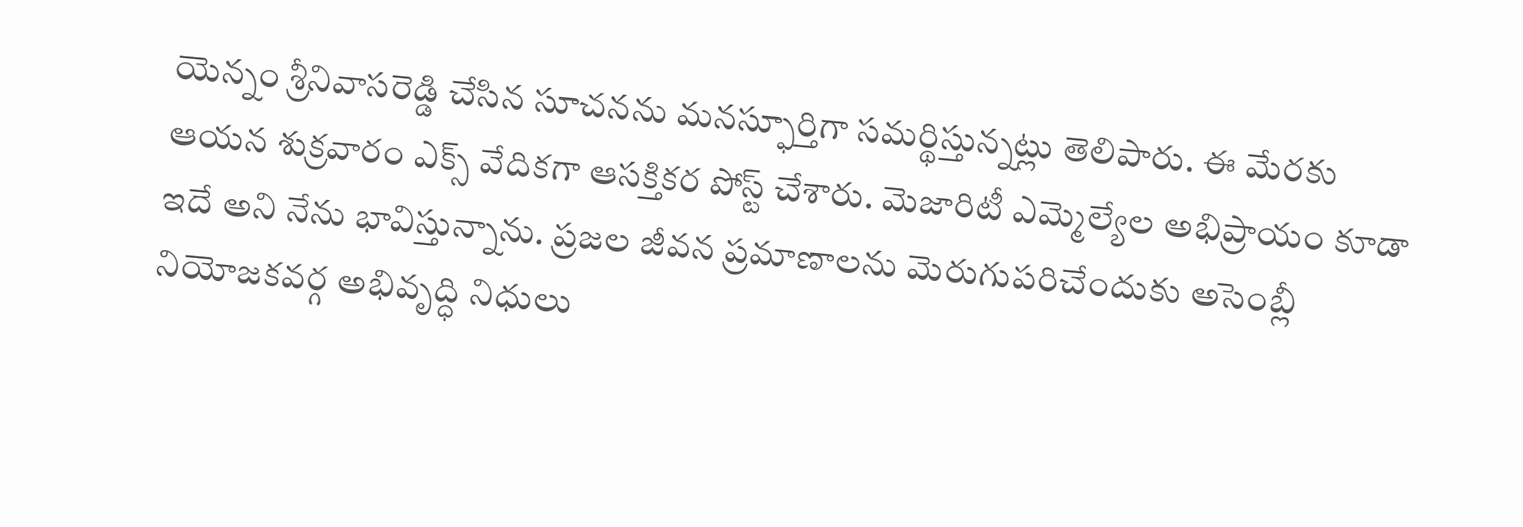యెన్నం శ్రీనివాసరెడ్డి చేసిన సూచనను మనస్ఫూర్తిగా సమర్థిస్తున్నట్లు తెలిపారు. ఈ మేరకు ఆయన శుక్రవారం ఎక్స్ వేదికగా ఆసక్తికర పోస్ట్ చేశారు. మెజారిటీ ఎమ్మెల్యేల అభిప్రాయం కూడా ఇదే అని నేను భావిస్తున్నాను. ప్రజల జీవన ప్రమాణాలను మెరుగుపరిచేందుకు అసెంబ్లీ నియోజకవర్గ అభివృద్ధి నిధులు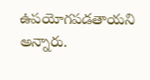ఉపయోగపడతాయని అన్నారు.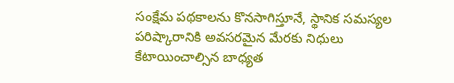సంక్షేమ పథకాలను కొనసాగిస్తూనే, స్థానిక సమస్యల పరిష్కారానికి అవసరమైన మేరకు నిధులు కేటాయించాల్సిన బాధ్యత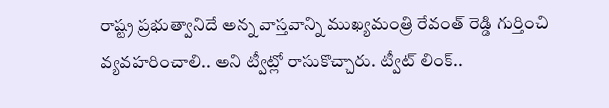రాష్ట్ర ప్రభుత్వానిదే అన్న వాస్తవాన్ని ముఖ్యమంత్రి రేవంత్ రెడ్డి గుర్తించి వ్యవహరించాలి.. అని ట్వీట్లో రాసుకొచ్చారు. ట్వీట్ లింక్..